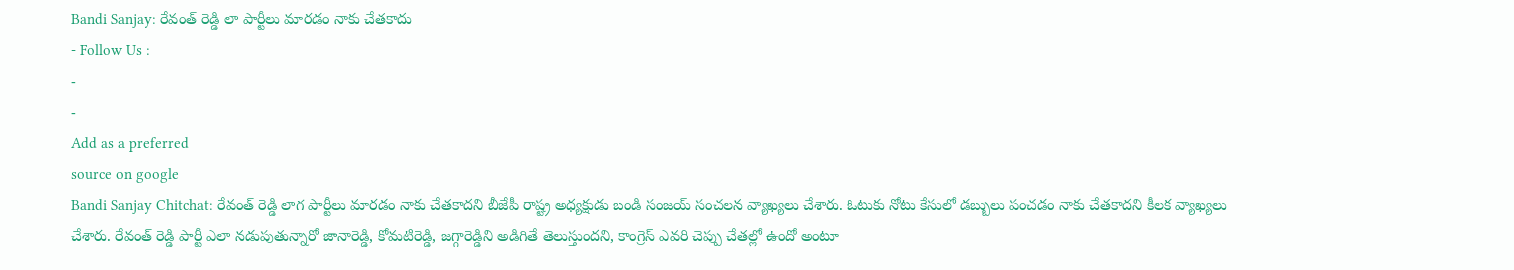Bandi Sanjay: రేవంత్ రెడ్డి లా పార్టీలు మారడం నాకు చేతకాదు
- Follow Us :
-
-
Add as a preferred
source on google
Bandi Sanjay Chitchat: రేవంత్ రెడ్డి లాగ పార్టీలు మారడం నాకు చేతకాదని బీజేపీ రాష్ట్ర అధ్యక్షుడు బండి సంజయ్ సంచలన వ్యాఖ్యలు చేశారు. ఓటుకు నోటు కేసులో డబ్బులు పంచడం నాకు చేతకాదని కీలక వ్యాఖ్యలు చేశారు. రేవంత్ రెడ్డి పార్టీ ఎలా నడుపుతున్నారో జానారెడ్డి, కోమటిరెడ్డి, జగ్గారెడ్డిని అడిగితే తెలుస్తుందని, కాంగ్రెస్ ఎవరి చెప్పు చేతల్లో ఉందో అంటూ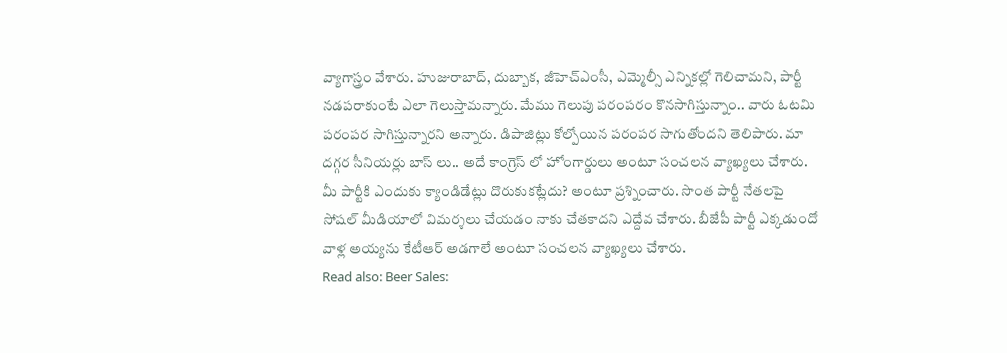వ్యాగాస్త్రం వేశారు. హుజురాబాద్, దుబ్బాక, జీహెచ్ఎంసీ, ఎమ్మెల్సీ ఎన్నికల్లో గెలిచామని, పార్టీ నడపరాకుంటే ఎలా గెలుస్తామన్నారు. మేము గెలుపు పరంపరం కొనసాగిస్తున్నాం.. వారు ఓటమి పరంపర సాగిస్తున్నారని అన్నారు. డిపాజిట్లు కోల్పోయిన పరంపర సాగుతోందని తెలిపారు. మా దగ్గర సీనియర్లు బాస్ లు.. అదే కాంగ్రెస్ లో హోంగార్డులు అంటూ సంచలన వ్యాఖ్యలు చేశారు. మీ పార్టీకి ఎందుకు క్యాండిడేట్లు దొరుకుకట్లేదు? అంటూ ప్రశ్నించారు. సొంత పార్టీ నేతలపై సోషల్ మీడియాలో విమర్శలు చేయడం నాకు చేతకాదని ఎద్దేవ చేశారు. బీజేపీ పార్టీ ఎక్కడుందో వాళ్ల అయ్యను కేటీఆర్ అడగాలే అంటూ సంచలన వ్యాఖ్యలు చేశారు.
Read also: Beer Sales: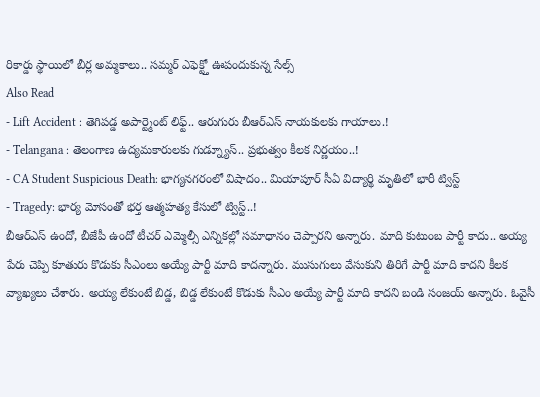రికార్డు స్థాయిలో బీర్ల అమ్మకాలు.. సమ్మర్ ఎఫెక్ట్తో ఊపందుకున్న సేల్స్
Also Read
- Lift Accident : తెగిపడ్డ అపార్ట్మెంట్ లిఫ్ట్.. ఆరుగురు బీఆర్ఎస్ నాయకులకు గాయాలు.!
- Telangana : తెలంగాణ ఉద్యమకారులకు గుడ్న్యూస్.. ప్రభుత్వం కీలక నిర్ణయం..!
- CA Student Suspicious Death: భాగ్యనగరంలో విషాదం.. మియాపూర్ సీఏ విద్యార్థి మృతిలో భారీ ట్విస్ట్
- Tragedy: భార్య మోసంతో భర్త ఆత్మహత్య కేసులో ట్విస్ట్..!
బీఆర్ఎస్ ఉందో, బీజేపీ ఉందో టీచర్ ఎమ్మెల్సీ ఎన్నికల్లో సమాధానం చెప్పారని అన్నారు. మాది కుటుంబ పార్టీ కాదు.. అయ్య పేరు చెప్పి కూతురు కొడుకు సీఎంలు అయ్యే పార్టీ మాది కాదన్నారు. ముసుగులు వేసుకుని తిరిగే పార్టీ మాది కాదని కీలక వ్యాఖ్యలు చేశారు. అయ్య లేకుంటే బిడ్డ, బిడ్డ లేకుంటే కొడుకు సీఎం అయ్యే పార్టీ మాది కాదని బండి సంజయ్ అన్నారు. ఓవైసీ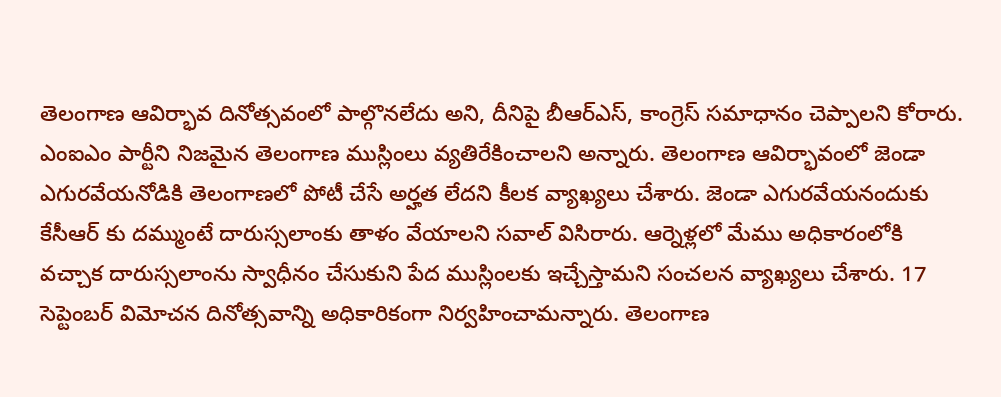తెలంగాణ ఆవిర్భావ దినోత్సవంలో పాల్గొనలేదు అని, దీనిపై బీఆర్ఎస్, కాంగ్రెస్ సమాధానం చెప్పాలని కోరారు. ఎంఐఎం పార్టీని నిజమైన తెలంగాణ ముస్లింలు వ్యతిరేకించాలని అన్నారు. తెలంగాణ ఆవిర్భావంలో జెండా ఎగురవేయనోడికి తెలంగాణలో పోటీ చేసే అర్హత లేదని కీలక వ్యాఖ్యలు చేశారు. జెండా ఎగురవేయనందుకు కేసీఆర్ కు దమ్ముంటే దారుస్సలాంకు తాళం వేయాలని సవాల్ విసిరారు. ఆర్నెళ్లలో మేము అధికారంలోకి వచ్చాక దారుస్సలాంను స్వాధీనం చేసుకుని పేద ముస్లింలకు ఇచ్చేస్తామని సంచలన వ్యాఖ్యలు చేశారు. 17 సెప్టెంబర్ విమోచన దినోత్సవాన్ని అధికారికంగా నిర్వహించామన్నారు. తెలంగాణ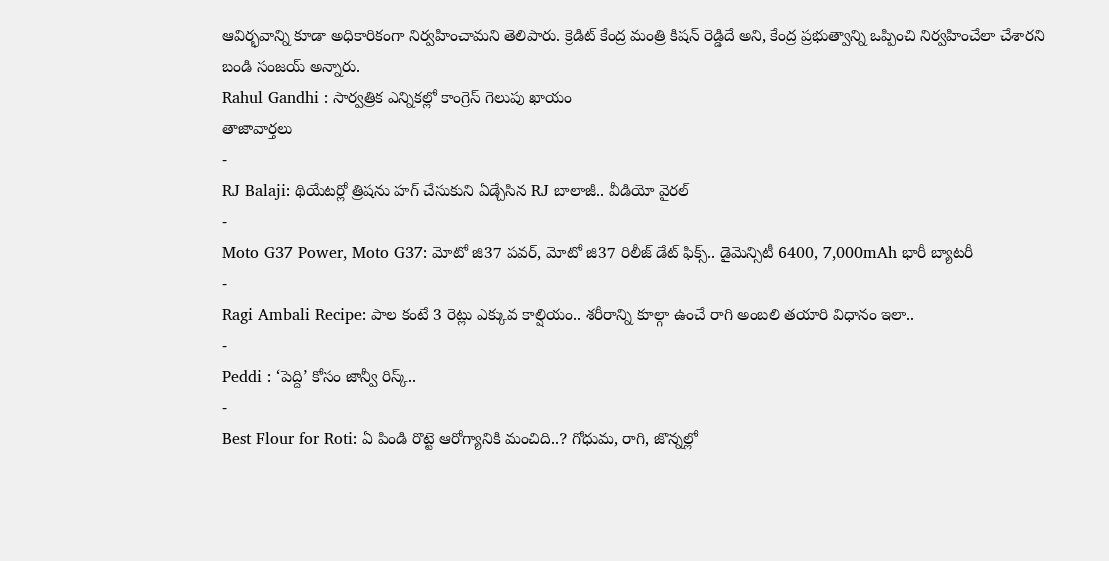ఆవిర్భవాన్ని కూడా అధికారికంగా నిర్వహించామని తెలిపారు. క్రెడిట్ కేంద్ర మంత్రి కిషన్ రెడ్డిదే అని, కేంద్ర ప్రభుత్వాన్ని ఒప్పించి నిర్వహించేలా చేశారని బండి సంజయ్ అన్నారు.
Rahul Gandhi : సార్వత్రిక ఎన్నికల్లో కాంగ్రెస్ గెలుపు ఖాయం
తాజావార్తలు
-
RJ Balaji: థియేటర్లో త్రిషను హగ్ చేసుకుని ఏడ్చేసిన RJ బాలాజీ.. వీడియో వైరల్
-
Moto G37 Power, Moto G37: మోటో జి37 పవర్, మోటో జి37 రిలీజ్ డేట్ ఫిక్స్.. డైమెన్సిటీ 6400, 7,000mAh భారీ బ్యాటరీ
-
Ragi Ambali Recipe: పాల కంటే 3 రెట్లు ఎక్కువ కాల్షియం.. శరీరాన్ని కూల్గా ఉంచే రాగి అంబలి తయారి విధానం ఇలా..
-
Peddi : ‘పెద్ది’ కోసం జాన్వీ రిస్క్..
-
Best Flour for Roti: ఏ పిండి రొట్టె ఆరోగ్యానికి మంచిది..? గోధుమ, రాగి, జొన్నల్లో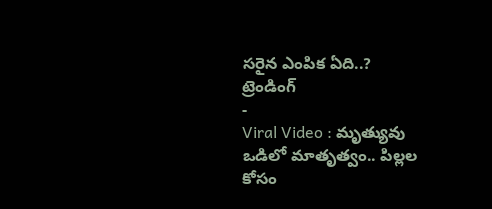సరైన ఎంపిక ఏది..?
ట్రెండింగ్
-
Viral Video : మృత్యువు ఒడిలో మాతృత్వం.. పిల్లల కోసం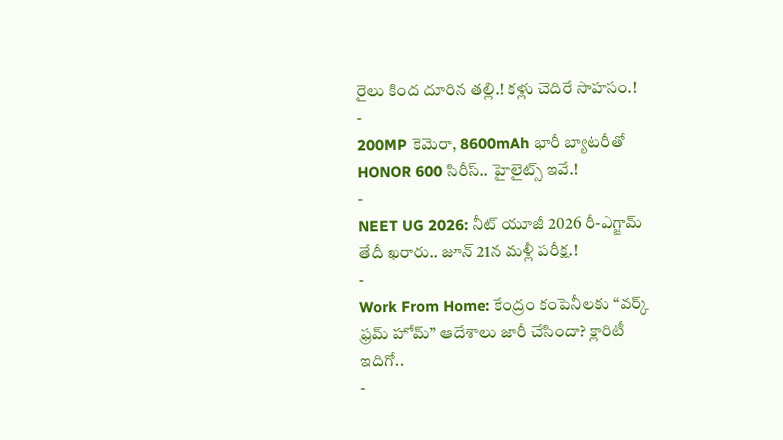రైలు కింద దూరిన తల్లి.! కళ్లు చెదిరే సాహసం.!
-
200MP కెమెరా, 8600mAh భారీ బ్యాటరీతో HONOR 600 సిరీస్.. హైలైట్స్ ఇవే.!
-
NEET UG 2026: నీట్ యూజీ 2026 రీ-ఎగ్జామ్ తేదీ ఖరారు.. జూన్ 21న మళ్లీ పరీక్ష.!
-
Work From Home: కేంద్రం కంపెనీలకు “వర్క్ ఫ్రమ్ హోమ్” ఆదేశాలు జారీ చేసిందా? క్లారిటీ ఇదిగో..
-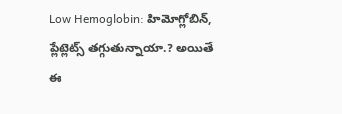Low Hemoglobin: హిమోగ్లోబిన్, ప్లేట్లెట్స్ తగ్గుతున్నాయా.? అయితే ఈ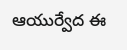ఆయుర్వేద ఈ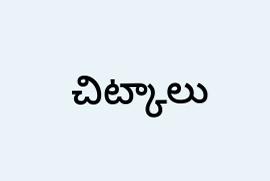చిట్కాలు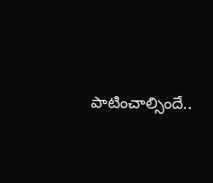పాటించాల్సిందే..